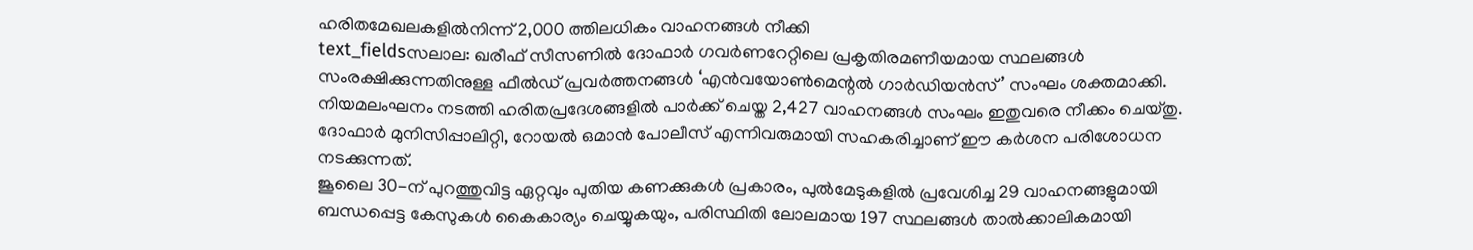ഹരിതമേഖലകളിൽനിന്ന് 2,000 ത്തിലധികം വാഹനങ്ങൾ നീക്കി
text_fieldsസലാല: ഖരീഫ് സീസണിൽ ദോഫാർ ഗവർണറേറ്റിലെ പ്രകൃതിരമണീയമായ സ്ഥലങ്ങൾ സംരക്ഷിക്കുന്നതിനുള്ള ഫീൽഡ് പ്രവർത്തനങ്ങൾ ‘എൻവയോൺമെന്റൽ ഗാർഡിയൻസ്’ സംഘം ശക്തമാക്കി.
നിയമലംഘനം നടത്തി ഹരിതപ്രദേശങ്ങളിൽ പാർക്ക് ചെയ്ത 2,427 വാഹനങ്ങൾ സംഘം ഇതുവരെ നീക്കം ചെയ്തു. ദോഫാർ മുനിസിപ്പാലിറ്റി, റോയൽ ഒമാൻ പോലീസ് എന്നിവരുമായി സഹകരിച്ചാണ് ഈ കർശന പരിശോധന നടക്കുന്നത്.
ജൂലൈ 30-ന് പുറത്തുവിട്ട ഏറ്റവും പുതിയ കണക്കുകൾ പ്രകാരം, പുൽമേടുകളിൽ പ്രവേശിച്ച 29 വാഹനങ്ങളുമായി ബന്ധപ്പെട്ട കേസുകൾ കൈകാര്യം ചെയ്യുകയും, പരിസ്ഥിതി ലോലമായ 197 സ്ഥലങ്ങൾ താൽക്കാലികമായി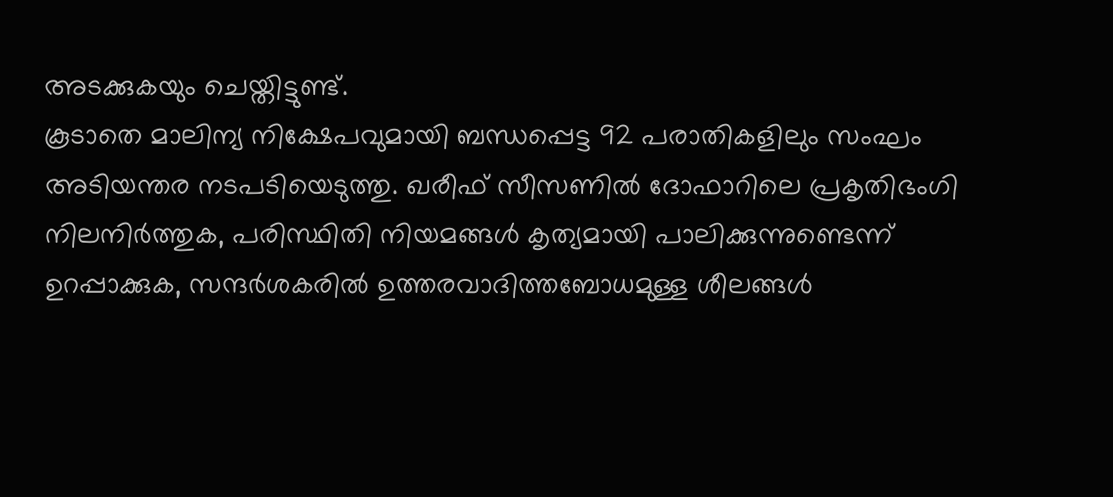അടക്കുകയും ചെയ്തിട്ടുണ്ട്.
കൂടാതെ മാലിന്യ നിക്ഷേപവുമായി ബന്ധപ്പെട്ട 92 പരാതികളിലും സംഘം അടിയന്തര നടപടിയെടുത്തു. ഖരീഫ് സീസണിൽ ദോഫാറിലെ പ്രകൃതിഭംഗി നിലനിർത്തുക, പരിസ്ഥിതി നിയമങ്ങൾ കൃത്യമായി പാലിക്കുന്നുണ്ടെന്ന് ഉറപ്പാക്കുക, സന്ദർശകരിൽ ഉത്തരവാദിത്തബോധമുള്ള ശീലങ്ങൾ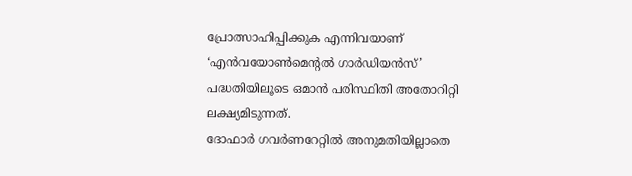പ്രോത്സാഹിപ്പിക്കുക എന്നിവയാണ് ‘എൻവയോൺമെന്റൽ ഗാർഡിയൻസ്’ പദ്ധതിയിലൂടെ ഒമാൻ പരിസ്ഥിതി അതോറിറ്റി ലക്ഷ്യമിടുന്നത്.
ദോഫാർ ഗവർണറേറ്റിൽ അനുമതിയില്ലാതെ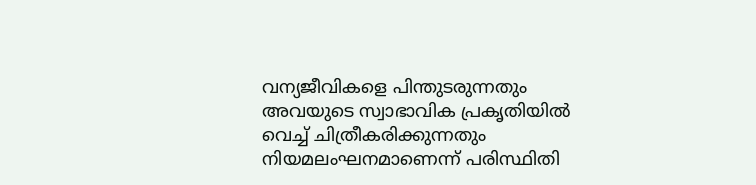വന്യജീവികളെ പിന്തുടരുന്നതും അവയുടെ സ്വാഭാവിക പ്രകൃതിയിൽ വെച്ച് ചിത്രീകരിക്കുന്നതും നിയമലംഘനമാണെന്ന് പരിസ്ഥിതി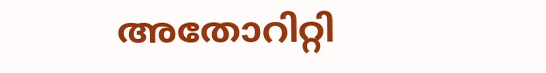അതോറിറ്റി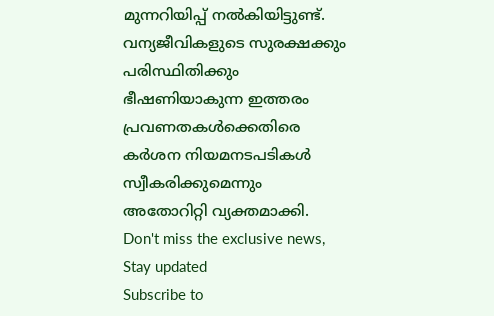മുന്നറിയിപ്പ് നൽകിയിട്ടുണ്ട്. വന്യജീവികളുടെ സുരക്ഷക്കും പരിസ്ഥിതിക്കും ഭീഷണിയാകുന്ന ഇത്തരം പ്രവണതകൾക്കെതിരെ കർശന നിയമനടപടികൾ സ്വീകരിക്കുമെന്നും അതോറിറ്റി വ്യക്തമാക്കി.
Don't miss the exclusive news, Stay updated
Subscribe to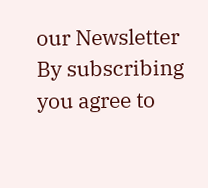our Newsletter
By subscribing you agree to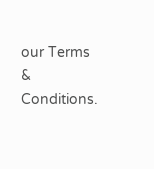our Terms & Conditions.